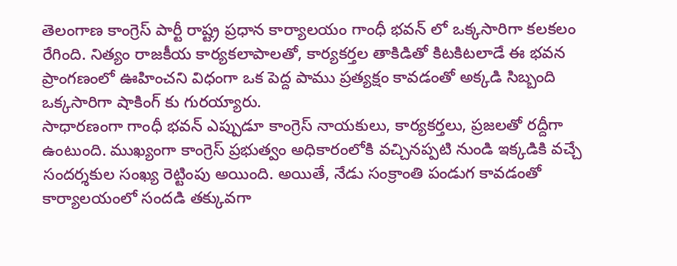తెలంగాణ కాంగ్రెస్ పార్టీ రాష్ట్ర ప్రధాన కార్యాలయం గాంధీ భవన్ లో ఒక్కసారిగా కలకలం రేగింది. నిత్యం రాజకీయ కార్యకలాపాలతో, కార్యకర్తల తాకిడితో కిటకిటలాడే ఈ భవన ప్రాంగణంలో ఊహించని విధంగా ఒక పెద్ద పాము ప్రత్యక్షం కావడంతో అక్కడి సిబ్బంది ఒక్కసారిగా షాకింగ్ కు గురయ్యారు.
సాధారణంగా గాంధీ భవన్ ఎప్పుడూ కాంగ్రెస్ నాయకులు, కార్యకర్తలు, ప్రజలతో రద్దీగా ఉంటుంది. ముఖ్యంగా కాంగ్రెస్ ప్రభుత్వం అధికారంలోకి వచ్చినప్పటి నుండి ఇక్కడికి వచ్చే సందర్శకుల సంఖ్య రెట్టింపు అయింది. అయితే, నేడు సంక్రాంతి పండుగ కావడంతో కార్యాలయంలో సందడి తక్కువగా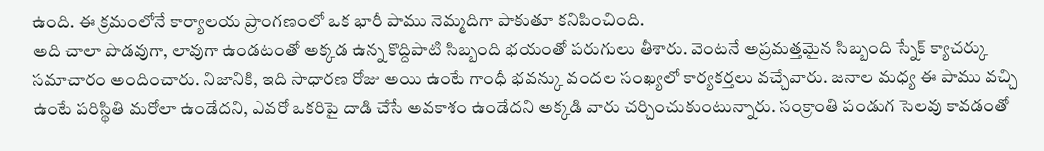ఉంది. ఈ క్రమంలోనే కార్యాలయ ప్రాంగణంలో ఒక భారీ పాము నెమ్మదిగా పాకుతూ కనిపించింది.
అది చాలా పొడవుగా, లావుగా ఉండటంతో అక్కడ ఉన్న కొద్దిపాటి సిబ్బంది భయంతో పరుగులు తీశారు. వెంటనే అప్రమత్తమైన సిబ్బంది స్నేక్ క్యాచర్కు సమాచారం అందించారు. నిజానికి, ఇది సాధారణ రోజు అయి ఉంటే గాంధీ భవన్కు వందల సంఖ్యలో కార్యకర్తలు వచ్చేవారు. జనాల మధ్య ఈ పాము వచ్చి ఉంటే పరిస్థితి మరోలా ఉండేదని, ఎవరో ఒకరిపై దాడి చేసే అవకాశం ఉండేదని అక్కడి వారు చర్చించుకుంటున్నారు. సంక్రాంతి పండుగ సెలవు కావడంతో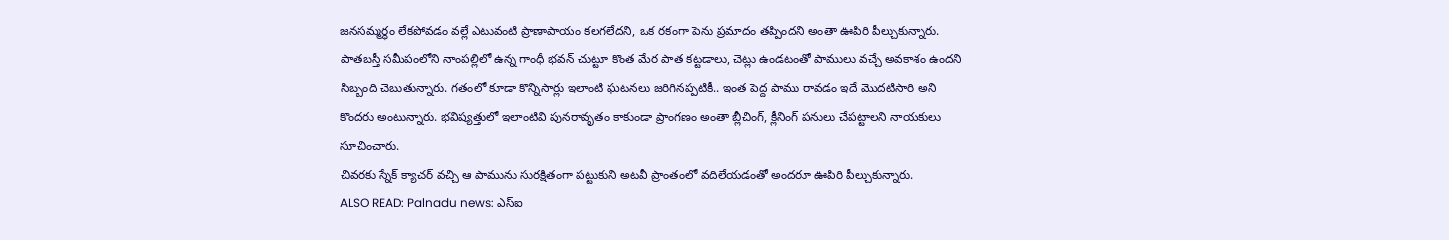జనసమ్మర్థం లేకపోవడం వల్లే ఎటువంటి ప్రాణాపాయం కలగలేదని, ఒక రకంగా పెను ప్రమాదం తప్పిందని అంతా ఊపిరి పీల్చుకున్నారు.
పాతబస్తీ సమీపంలోని నాంపల్లిలో ఉన్న గాంధీ భవన్ చుట్టూ కొంత మేర పాత కట్టడాలు, చెట్లు ఉండటంతో పాములు వచ్చే అవకాశం ఉందని సిబ్బంది చెబుతున్నారు. గతంలో కూడా కొన్నిసార్లు ఇలాంటి ఘటనలు జరిగినప్పటికీ.. ఇంత పెద్ద పాము రావడం ఇదే మొదటిసారి అని కొందరు అంటున్నారు. భవిష్యత్తులో ఇలాంటివి పునరావృతం కాకుండా ప్రాంగణం అంతా బ్లీచింగ్, క్లీనింగ్ పనులు చేపట్టాలని నాయకులు సూచించారు.
చివరకు స్నేక్ క్యాచర్ వచ్చి ఆ పామును సురక్షితంగా పట్టుకుని అటవీ ప్రాంతంలో వదిలేయడంతో అందరూ ఊపిరి పీల్చుకున్నారు.
ALSO READ: Palnadu news: ఎస్ఐ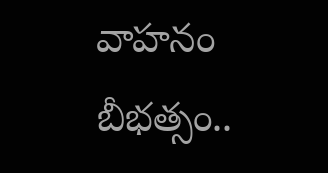వాహనం బీభత్సం..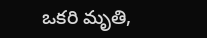ఒకరి మృతి,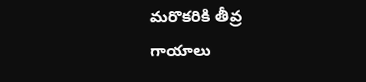మరొకరికి తీవ్ర గాయాలు